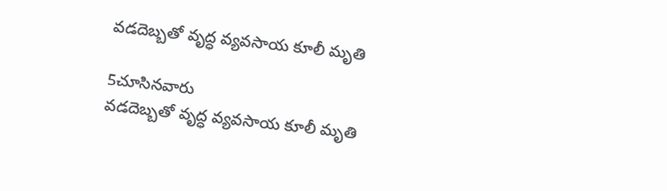వడదెబ్బతో వృద్ధ వ్యవసాయ కూలీ మృతి

5చూసినవారు
వడదెబ్బతో వృద్ధ వ్యవసాయ కూలీ మృతి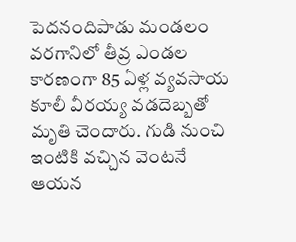పెదనందిపాడు మండలం వరగానిలో తీవ్ర ఎండల కారణంగా 85 ఏళ్ల వ్యవసాయ కూలీ వీరయ్య వడదెబ్బతో మృతి చెందారు. గుడి నుంచి ఇంటికి వచ్చిన వెంటనే ఆయన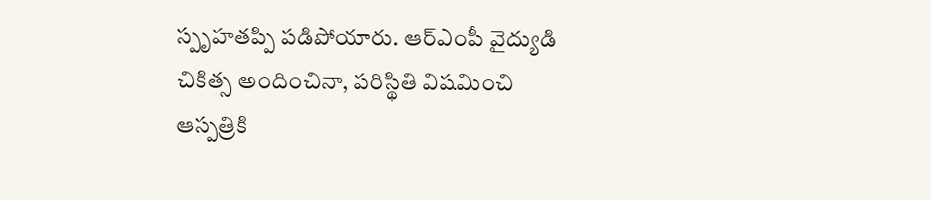స్పృహతప్పి పడిపోయారు. ఆర్ఎంపీ వైద్యుడి చికిత్స అందించినా, పరిస్థితి విషమించి ఆస్పత్రికి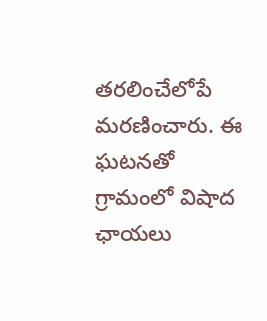తరలించేలోపే మరణించారు. ఈ ఘటనతో గ్రామంలో విషాద ఛాయలు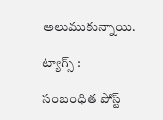అలుముకున్నాయి.

ట్యాగ్స్ :

సంబంధిత పోస్ట్